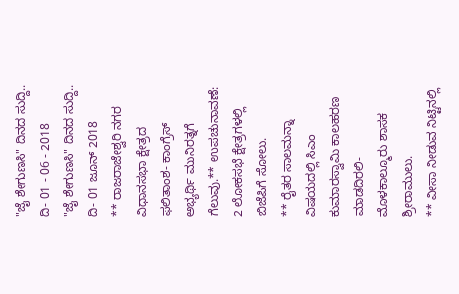"ಜೈ ಶೇಗುಣಸಿ" ದಿನದ ಸುದ್ದಿ.. ದಿ- 01 - 06 - 2018
"ಜೈ ಶೇಗುಣಸಿ" ದಿನದ ಸುದ್ದಿ..
ದಿ- 01 ಜೂನ್ 2018
** ರಾಜರಾಜೇಶ್ವರಿ ನಗರ ವಿಧಾನಸಭಾ ಕ್ಷೇತ್ರದ ಫಲಿತಾಂಶ- ಕಾಂಗ್ರೆಸ್ ಅಭ್ಯರ್ಥಿ ಮುನಿರತ್ನಗೆ ಗೆಲುವು.** ಉಪಚುನಾವಣೆ: 2 ಲೋಕಸಭೆ ಕ್ಷೇತ್ರಗಳಲ್ಲಿ ಬಿಜೆಪಿಗೆ ಸೋಲು.
** ರೈತರ ಸಾಲಮನ್ನಾ ವಿಷಯದಲ್ಲಿ ಸಿಎಂ ಕುಮಾರಸ್ವಾಮಿ ಕಾಲಹರಣ ಮಾಡದಿರಲಿ- ಮೊಳಕಾಲ್ಮೂರು ಶಾಸಕ ಶ್ರೀರಾಮುಲು.
** ವೀಸಾ ನೀಡುವ ನಿಟ್ಟಿನಲ್ಲಿ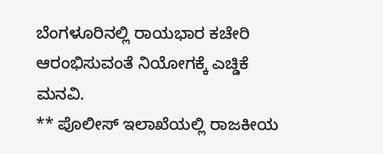ಬೆಂಗಳೂರಿನಲ್ಲಿ ರಾಯಭಾರ ಕಚೇರಿ ಆರಂಭಿಸುವಂತೆ ನಿಯೋಗಕ್ಕೆ ಎಚ್ಡಿಕೆ ಮನವಿ.
** ಪೊಲೀಸ್ ಇಲಾಖೆಯಲ್ಲಿ ರಾಜಕೀಯ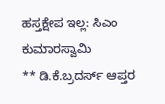ಹಸ್ತಕ್ಷೇಪ ಇಲ್ಲ: ಸಿಎಂ ಕುಮಾರಸ್ವಾಮಿ
** ಡಿ.ಕೆ.ಬ್ರದರ್ಸ್ ಆಪ್ತರ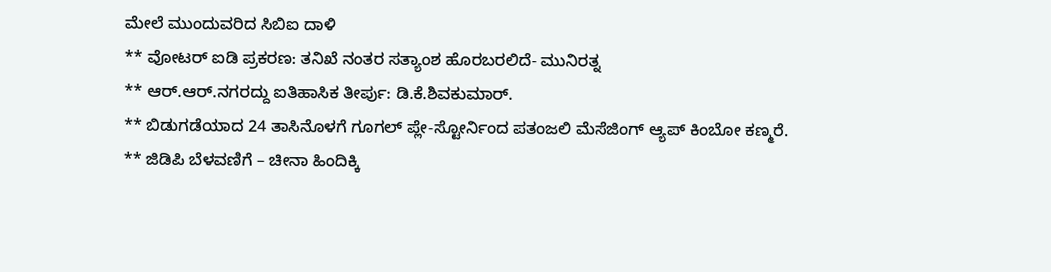ಮೇಲೆ ಮುಂದುವರಿದ ಸಿಬಿಐ ದಾಳಿ
** ವೋಟರ್ ಐಡಿ ಪ್ರಕರಣ: ತನಿಖೆ ನಂತರ ಸತ್ಯಾಂಶ ಹೊರಬರಲಿದೆ- ಮುನಿರತ್ನ
** ಆರ್.ಆರ್.ನಗರದ್ದು ಐತಿಹಾಸಿಕ ತೀರ್ಪು: ಡಿ.ಕೆ.ಶಿವಕುಮಾರ್.
** ಬಿಡುಗಡೆಯಾದ 24 ತಾಸಿನೊಳಗೆ ಗೂಗಲ್ ಪ್ಲೇ-ಸ್ಟೋರ್ನಿಂದ ಪತಂಜಲಿ ಮೆಸೆಜಿಂಗ್ ಆ್ಯಪ್ ಕಿಂಬೋ ಕಣ್ಮರೆ.
** ಜಿಡಿಪಿ ಬೆಳವಣಿಗೆ – ಚೀನಾ ಹಿಂದಿಕ್ಕಿ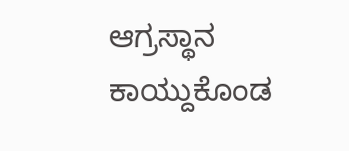ಆಗ್ರಸ್ಥಾನ ಕಾಯ್ದುಕೊಂಡ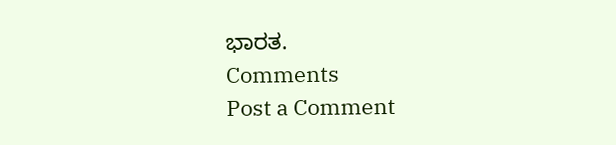ಭಾರತ.
Comments
Post a Comment